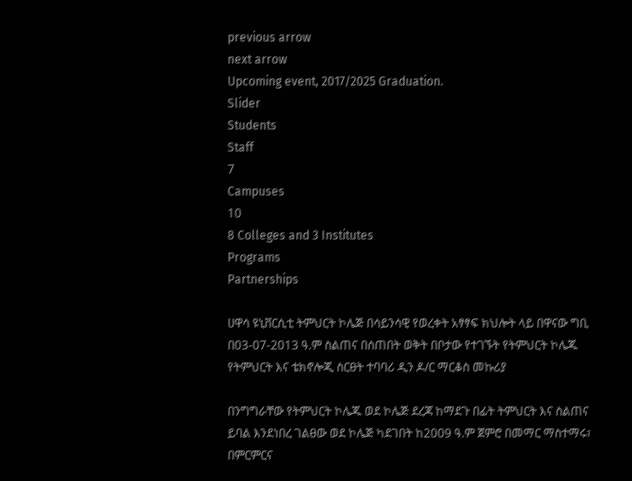previous arrow
next arrow
Upcoming event, 2017/2025 Graduation.
Slider
Students
Staff
7
Campuses
10
8 Colleges and 3 Institutes
Programs
Partnerships

ሀዋሳ ዩኒቨርሲቲ ትምህርት ኮሌጅ በሳይንሳዊ የወረቀት አፃፃፍ ክህሎት ላይ በዋናው ግቢ በ03-07-2013 ዓ.ም ስልጠና በሰጠበት ወቅት በቦታው የተገኙት የትምህርት ኮሌጁ የትምህርት እና ቴክኖሎጂ ስርፀት ተባባሪ ዲን ዶ/ር ማርቆስ መኩሪያ

በንግግራቸው የትምህርት ኮሌጁ ወደ ኮሌጅ ደረጃ ከማደጉ በፊት ትምህርት እና ስልጠና ይባል እንደነበረ ገልፀው ወደ ኮሌጅ ካደገበት ከ2009 ዓ.ም ጀምሮ በመማር ማስተማሩ፣ በምርምርና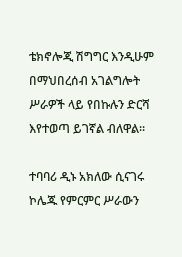ቴክኖሎጂ ሽግግር እንዲሁም በማህበረሰብ አገልግሎት ሥራዎች ላይ የበኩሉን ድርሻ እየተወጣ ይገኛል ብለዋል።

ተባባሪ ዲኑ አክለው ሲናገሩ ኮሌጁ የምርምር ሥራውን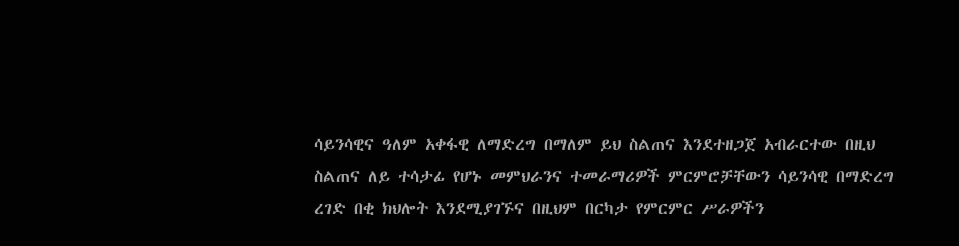ሳይንሳዊና ዓለም አቀፋዊ ለማድረግ በማለም ይህ ስልጠና እንደተዘጋጀ አብራርተው በዚህ ስልጠና ለይ ተሳታፊ የሆኑ መምህራንና ተመራማሪዎች ምርምሮቻቸውን ሳይንሳዊ በማድረግ ረገድ በቂ ክህሎት እንደሚያገኙና በዚህም በርካታ የምርምር ሥራዎችን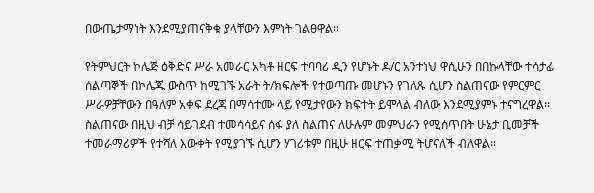በውጤታማነት እንደሚያጠናቅቁ ያላቸውን እምነት ገልፀዋል።

የትምህርት ኮሌጅ ዕቅድና ሥራ አመራር አካቶ ዘርፍ ተባባሪ ዲን የሆኑት ዶ/ር አንተነህ ዋሲሁን በበኩላቸው ተሳታፊ ሰልጣኞች በኮሌጁ ውስጥ ከሚገኙ አራት ት/ክፍሎች የተወጣጡ መሆኑን የገለጹ ሲሆን ስልጠናው የምርምር ሥራዎቻቸውን በዓለም አቀፍ ደረጃ በማሳተሙ ላይ የሚታየውን ክፍተት ይሞላል ብለው እንደሚያምኑ ተናግረዋል፡፡ ስልጠናው በዚህ ብቻ ሳይገደብ ተመሳሳይና ሰፋ ያለ ስልጠና ለሁሉም መምህራን የሚሰጥበት ሁኔታ ቢመቻች ተመራማሪዎች የተሻለ እውቀት የሚያገኙ ሲሆን ሃገሪቱም በዚሁ ዘርፍ ተጠቃሚ ትሆናለች ብለዋል።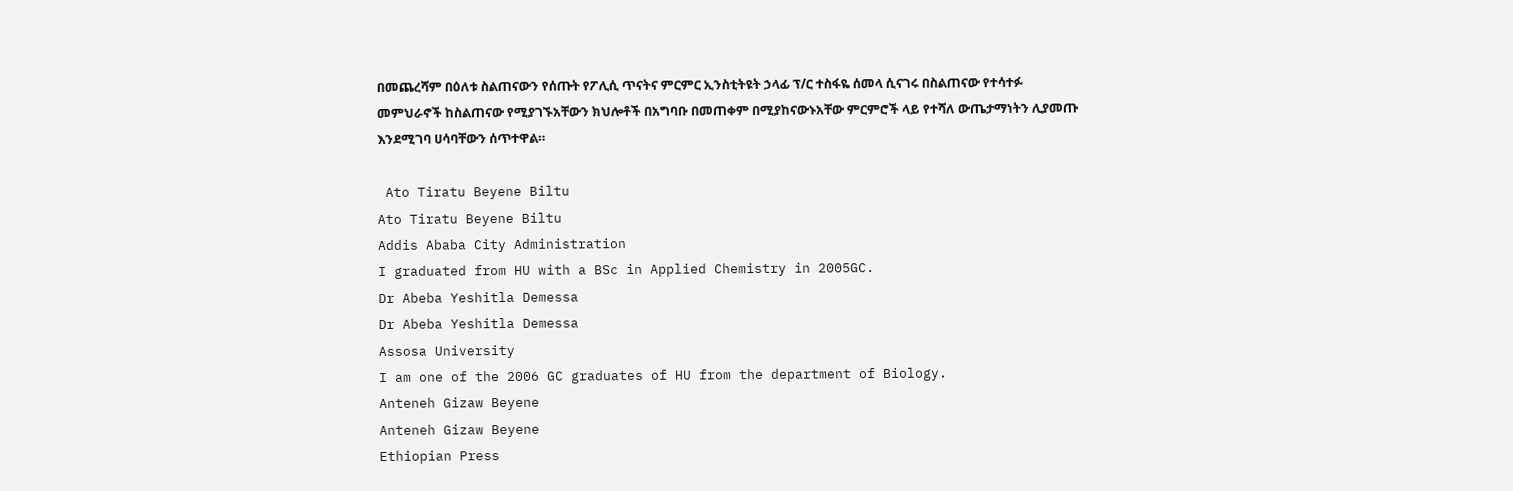በመጨረሻም በዕለቱ ስልጠናውን የሰጡት የፖሊሲ ጥናትና ምርምር ኢንስቲትዩት ኃላፊ ፕ/ር ተስፋዬ ሰመላ ሲናገሩ በስልጠናው የተሳተፉ መምህራኖች ከስልጠናው የሚያገኙአቸውን ክህሎቶች በአግባቡ በመጠቀም በሚያከናውኑአቸው ምርምሮች ላይ የተሻለ ውጤታማነትን ሊያመጡ እንደሚገባ ሀሳባቸውን ሰጥተዋል።

 Ato Tiratu Beyene Biltu
Ato Tiratu Beyene Biltu
Addis Ababa City Administration
I graduated from HU with a BSc in Applied Chemistry in 2005GC.
Dr Abeba Yeshitla Demessa
Dr Abeba Yeshitla Demessa
Assosa University
I am one of the 2006 GC graduates of HU from the department of Biology.
Anteneh Gizaw Beyene
Anteneh Gizaw Beyene
Ethiopian Press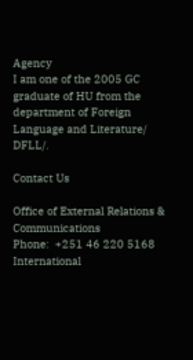Agency
I am one of the 2005 GC graduate of HU from the department of Foreign Language and Literature/ DFLL/.

Contact Us

Office of External Relations & Communications
Phone:  +251 46 220 5168
International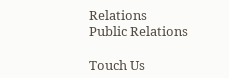Relations
Public Relations

Touch Us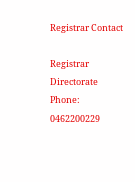Registrar Contact

Registrar Directorate
Phone: 0462200229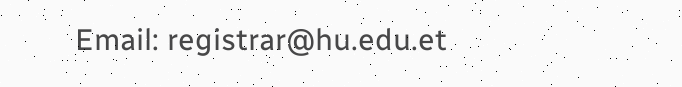Email: registrar@hu.edu.et